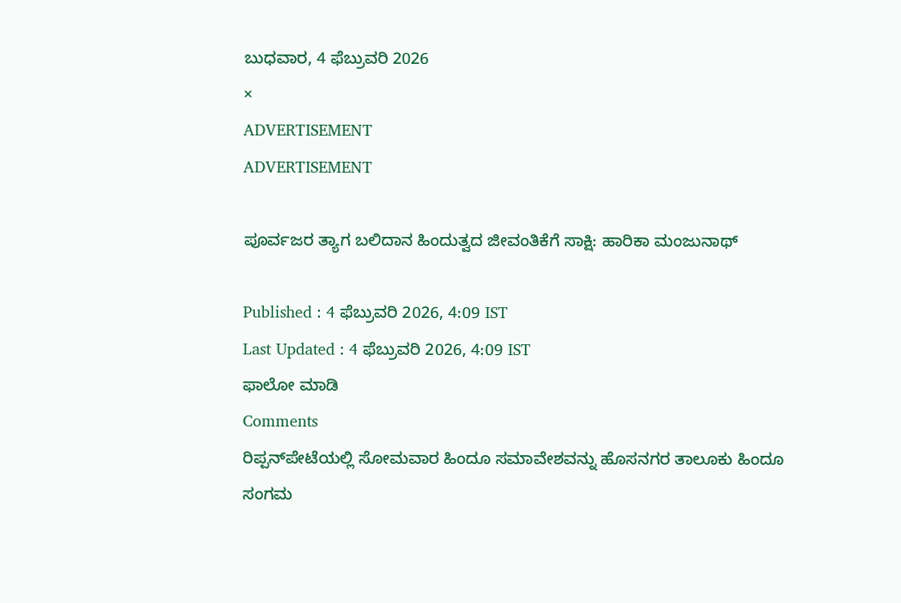ಬುಧವಾರ, 4 ಫೆಬ್ರುವರಿ 2026
×
ADVERTISEMENT
ADVERTISEMENT

ಪೂರ್ವಜರ ತ್ಯಾಗ ಬಲಿದಾನ ಹಿಂದುತ್ವದ ಜೀವಂತಿಕೆಗೆ ಸಾಕ್ಷಿ: ಹಾರಿಕಾ ಮಂಜುನಾಥ್

Published : 4 ಫೆಬ್ರುವರಿ 2026, 4:09 IST
Last Updated : 4 ಫೆಬ್ರುವರಿ 2026, 4:09 IST
ಫಾಲೋ ಮಾಡಿ
Comments
ರಿಪ್ಪನ್‌ಪೇಟೆಯಲ್ಲಿ ಸೋಮವಾರ ಹಿಂದೂ ಸಮಾವೇಶವನ್ನು ಹೊಸನಗರ ತಾಲೂಕು ಹಿಂದೂ ಸಂಗಮ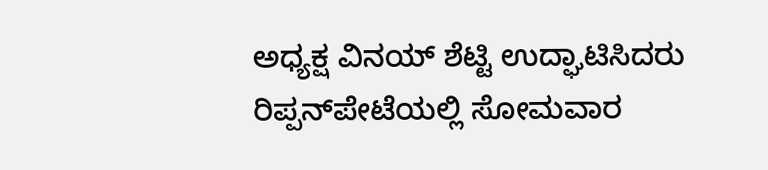ಅಧ್ಯಕ್ಷ ವಿನಯ್ ಶೆಟ್ಟಿ ಉದ್ಘಾಟಿಸಿದರು
ರಿಪ್ಪನ್‌ಪೇಟೆಯಲ್ಲಿ ಸೋಮವಾರ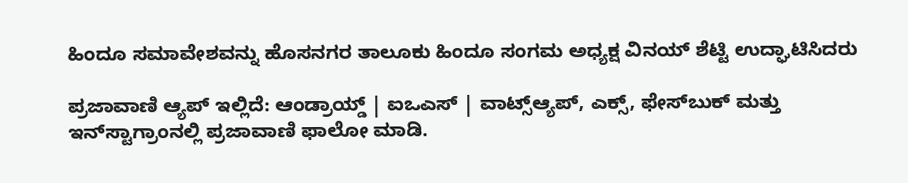ಹಿಂದೂ ಸಮಾವೇಶವನ್ನು ಹೊಸನಗರ ತಾಲೂಕು ಹಿಂದೂ ಸಂಗಮ ಅಧ್ಯಕ್ಷ ವಿನಯ್ ಶೆಟ್ಟಿ ಉದ್ಘಾಟಿಸಿದರು

ಪ್ರಜಾವಾಣಿ ಆ್ಯಪ್ ಇಲ್ಲಿದೆ: ಆಂಡ್ರಾಯ್ಡ್ | ಐಒಎಸ್ | ವಾಟ್ಸ್ಆ್ಯಪ್, ಎಕ್ಸ್, ಫೇಸ್‌ಬುಕ್ ಮತ್ತು ಇನ್‌ಸ್ಟಾಗ್ರಾಂನಲ್ಲಿ ಪ್ರಜಾವಾಣಿ ಫಾಲೋ ಮಾಡಿ.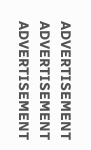ADVERTISEMENT
ADVERTISEMENT
ADVERTISEMENT